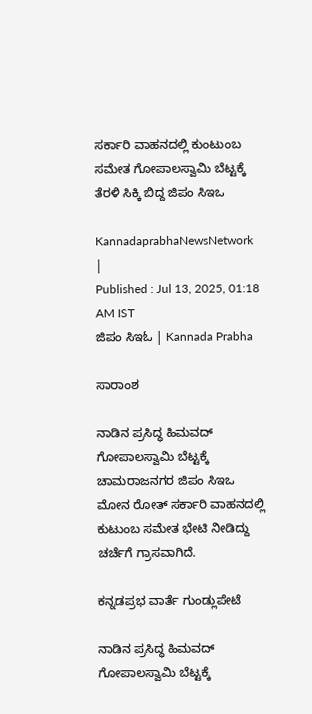ಸರ್ಕಾರಿ ವಾಹನದಲ್ಲಿ ಕುಂಟುಂಬ ಸಮೇತ ಗೋಪಾಲಸ್ವಾಮಿ ಬೆಟ್ಟಕ್ಕೆ ತೆರಳಿ ಸಿಕ್ಕಿ ಬಿದ್ದ ಜಿಪಂ ಸಿಇಒ

KannadaprabhaNewsNetwork |
Published : Jul 13, 2025, 01:18 AM IST
ಜಿಪಂ ಸಿಇಓ | Kannada Prabha

ಸಾರಾಂಶ

ನಾಡಿನ ಪ್ರಸಿದ್ಧ ಹಿಮವದ್ ಗೋಪಾಲಸ್ವಾಮಿ ಬೆಟ್ಟಕ್ಕೆ ಚಾಮರಾಜನಗರ ಜಿಪಂ ಸಿಇಒ ಮೋನ ರೋತ್ ಸರ್ಕಾರಿ ವಾಹನದಲ್ಲಿ ಕುಟುಂಬ ಸಮೇತ ಭೇಟಿ ನೀಡಿದ್ದು ಚರ್ಚೆಗೆ ಗ್ರಾಸವಾಗಿದೆ.

ಕನ್ನಡಪ್ರಭ ವಾರ್ತೆ ಗುಂಡ್ಲುಪೇಟೆ

ನಾಡಿನ ಪ್ರಸಿದ್ಧ ಹಿಮವದ್ ಗೋಪಾಲಸ್ವಾಮಿ ಬೆಟ್ಟಕ್ಕೆ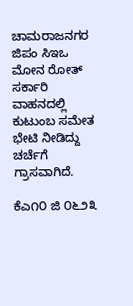ಚಾಮರಾಜನಗರ ಜಿಪಂ ಸಿಇಒ ಮೋನ ರೋತ್ ಸರ್ಕಾರಿ ವಾಹನದಲ್ಲಿ ಕುಟುಂಬ ಸಮೇತ ಭೇಟಿ ನೀಡಿದ್ದು ಚರ್ಚೆಗೆ ಗ್ರಾಸವಾಗಿದೆ.

ಕೆಎ೧೦ ಜಿ ೦೬೨೩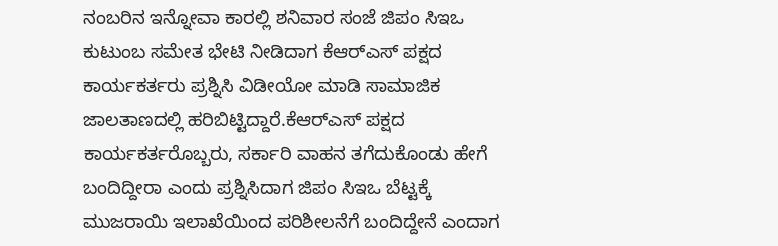ನಂಬರಿನ ಇನ್ನೋವಾ ಕಾರಲ್ಲಿ ಶನಿವಾರ ಸಂಜೆ ಜಿಪಂ ಸಿಇಒ ಕುಟುಂಬ ಸಮೇತ ಭೇಟಿ ನೀಡಿದಾಗ ಕೆಆರ್‌ಎಸ್ ಪಕ್ಷದ ಕಾರ್ಯಕರ್ತರು ಪ್ರಶ್ನಿಸಿ ವಿಡೀಯೋ ಮಾಡಿ ಸಾಮಾಜಿಕ ಜಾಲತಾಣದಲ್ಲಿ ಹರಿಬಿಟ್ಟಿದ್ದಾರೆ.ಕೆಆರ್‌ಎಸ್ ಪಕ್ಷದ ಕಾರ್ಯಕರ್ತರೊಬ್ಬರು, ಸರ್ಕಾರಿ ವಾಹನ ತಗೆದುಕೊಂಡು ಹೇಗೆ ಬಂದಿದ್ದೀರಾ ಎಂದು ಪ್ರಶ್ನಿಸಿದಾಗ ಜಿಪಂ ಸಿಇಒ ಬೆಟ್ಟಕ್ಕೆ ಮುಜರಾಯಿ ಇಲಾಖೆಯಿಂದ ಪರಿಶೀಲನೆಗೆ ಬಂದಿದ್ದೇನೆ ಎಂದಾಗ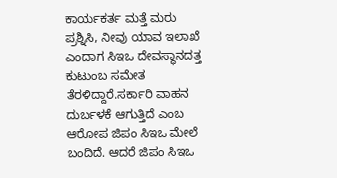ಕಾರ್ಯಕರ್ತ ಮತ್ತೆ ಮರು ಪ್ರಶ್ನಿಸಿ, ನೀವು ಯಾವ ಇಲಾಖೆ ಎಂದಾಗ ಸಿಇಒ ದೇವಸ್ಥಾನದತ್ತ ಕುಟುಂಬ ಸಮೇತ ತೆರಳಿದ್ದಾರೆ.ಸರ್ಕಾರಿ ವಾಹನ ದುರ್ಬಳಕೆ ಆಗುತ್ತಿದೆ ಎಂಬ ಆರೋಪ ಜಿಪಂ ಸಿಇಒ ಮೇಲೆ ಬಂದಿದೆ. ಆದರೆ ಜಿಪಂ ಸಿಇಒ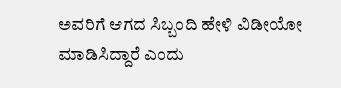ಅವರಿಗೆ ಆಗದ ಸಿಬ್ಬಂದಿ ಹೇಳಿ ವಿಡೀಯೋ ಮಾಡಿಸಿದ್ದಾರೆ ಎಂದು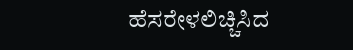ಹೆಸರೇಳಲಿಚ್ಚಿಸಿದ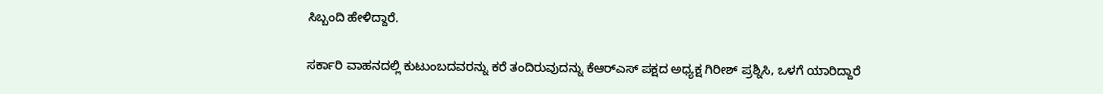ಸಿಬ್ಬಂದಿ ಹೇಳಿದ್ದಾರೆ.

ಸರ್ಕಾರಿ ವಾಹನದಲ್ಲಿ ಕುಟುಂಬದವರನ್ನು ಕರೆ ತಂದಿರುವುದನ್ನು ಕೆಆರ್‌ಎಸ್‌ ಪಕ್ಷದ ಅಧ್ಯಕ್ಷ ಗಿರೀಶ್‌ ಪ್ರಶ್ನಿಸಿ, ಒಳಗೆ ಯಾರಿದ್ದಾರೆ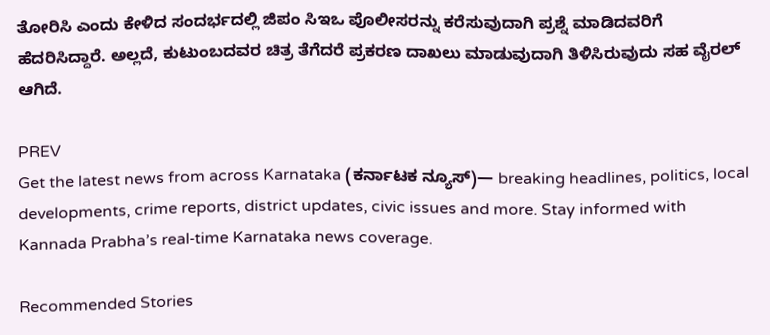ತೋರಿಸಿ ಎಂದು ಕೇಳಿದ ಸಂದರ್ಭದಲ್ಲಿ ಜಿಪಂ ಸಿಇಒ ಪೊಲೀಸರನ್ನು ಕರೆಸುವುದಾಗಿ ಪ್ರಶ್ನೆ ಮಾಡಿದವರಿಗೆ ಹೆದರಿಸಿದ್ದಾರೆ. ಅಲ್ಲದೆ, ಕುಟುಂಬದವರ ಚಿತ್ರ ತೆಗೆದರೆ ಪ್ರಕರಣ ದಾಖಲು ಮಾಡುವುದಾಗಿ ತಿಳಿಸಿರುವುದು ಸಹ ವೈರಲ್‌ ಆಗಿದೆ.

PREV
Get the latest news from across Karnataka (ಕರ್ನಾಟಕ ನ್ಯೂಸ್)— breaking headlines, politics, local developments, crime reports, district updates, civic issues and more. Stay informed with Kannada Prabha’s real‑time Karnataka news coverage.

Recommended Stories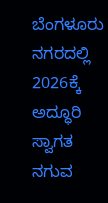ಬೆಂಗಳೂರು ನಗರದಲ್ಲಿ 2026ಕ್ಕೆ ಅದ್ಧೂರಿ ಸ್ವಾಗತ
ನಗುವ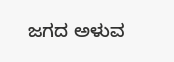ಜಗದ ಅಳುವ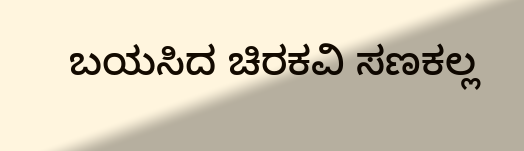ಬಯಸಿದ ಚಿರಕವಿ ಸಣಕಲ್ಲ